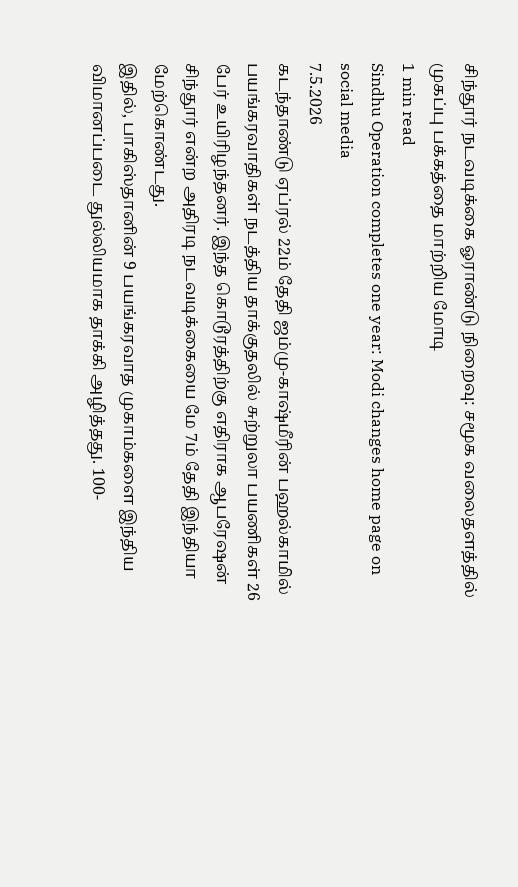சிந்தூர் நடவடிக்கை ஓராண்டு நிறைவு: சமூக வலைதளத்தில் முகப்பு பக்கத்தை மாற்றிய மோடி
1 min read
Sindhu Operation completes one year: Modi changes home page on social media
7.5.2026
கடந்தாண்டு ஏப்ரல் 22ம் தேதி ஜம்மு-காஷ்மீரின் பஹல்காமில் பயங்கரவாதிகள் நடத்திய தாக்குதலில் சுற்றுலா பயணிகள் 26 பேர் உயிரிழந்தனர். இந்த கொடூரத்திற்கு எதிராக ஆபரேஷன் சிந்தூர் என்ற அதிரடி நடவடிக்கையை மே 7ம் தேதி இந்தியா மேற்கொண்டது.
இதில், பாகிஸ்தானின் 9 பயங்கரவாத முகாம்களை இந்திய விமானப்படை துல்லியமாக தாக்கி அழித்தது. 100-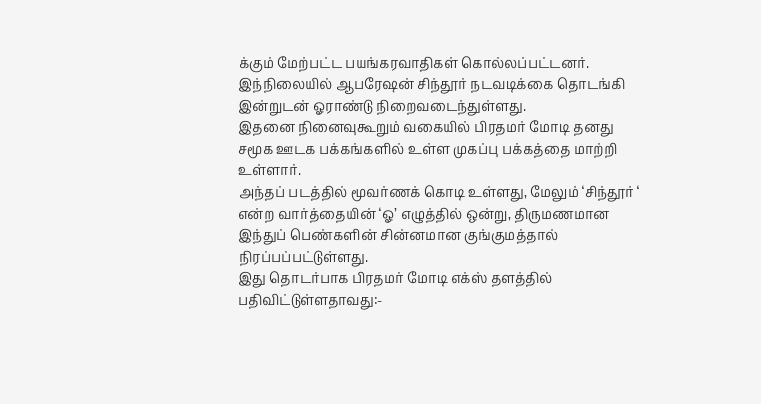க்கும் மேற்பட்ட பயங்கரவாதிகள் கொல்லப்பட்டனர். இந்நிலையில் ஆபரேஷன் சிந்தூர் நடவடிக்கை தொடங்கி இன்றுடன் ஓராண்டு நிறைவடைந்துள்ளது.
இதனை நினைவுகூறும் வகையில் பிரதமர் மோடி தனது சமூக ஊடக பக்கங்களில் உள்ள முகப்பு பக்கத்தை மாற்றி உள்ளார்.
அந்தப் படத்தில் மூவர்ணக் கொடி உள்ளது, மேலும் ‘சிந்தூர் ‘ என்ற வார்த்தையின் ‘ஓ’ எழுத்தில் ஒன்று, திருமணமான இந்துப் பெண்களின் சின்னமான குங்குமத்தால் நிரப்பப்பட்டுள்ளது.
இது தொடர்பாக பிரதமர் மோடி எக்ஸ் தளத்தில் பதிவிட்டுள்ளதாவது:-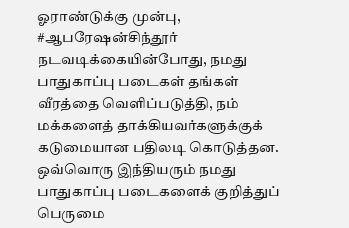ஓராண்டுக்கு முன்பு, #ஆபரேஷன்சிந்தூர் நடவடிக்கையின்போது, நமது பாதுகாப்பு படைகள் தங்கள் வீரத்தை வெளிப்படுத்தி, நம் மக்களைத் தாக்கியவர்களுக்குக் கடுமையான பதிலடி கொடுத்தன. ஒவ்வொரு இந்தியரும் நமது பாதுகாப்பு படைகளைக் குறித்துப் பெருமை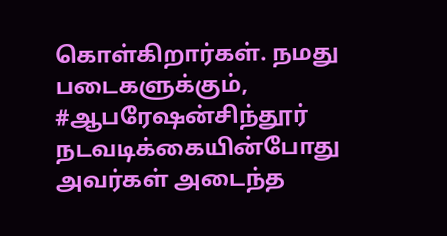கொள்கிறார்கள். நமது படைகளுக்கும், #ஆபரேஷன்சிந்தூர் நடவடிக்கையின்போது அவர்கள் அடைந்த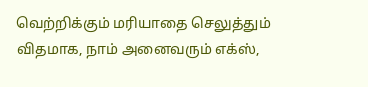வெற்றிக்கும் மரியாதை செலுத்தும் விதமாக, நாம் அனைவரும் எக்ஸ்,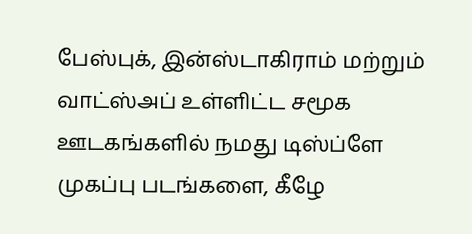பேஸ்புக், இன்ஸ்டாகிராம் மற்றும் வாட்ஸ்அப் உள்ளிட்ட சமூக ஊடகங்களில் நமது டிஸ்ப்ளே முகப்பு படங்களை, கீழே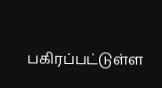பகிரப்பட்டுள்ள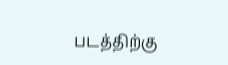படத்திற்கு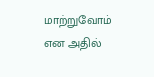மாற்றுவோம் என அதில்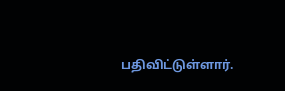பதிவிட்டுள்ளார்.